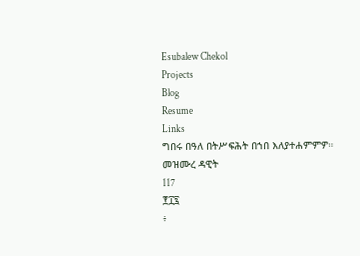Esubalew Chekol
Projects
Blog
Resume
Links
ግበሩ በዓለ በትሥፍሕት በኀበ እለያተሐምምዎ።
መዝሙረ ዳዊት
117
፻፲፯
፥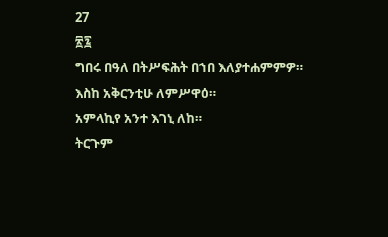27
፳፯
ግበሩ በዓለ በትሥፍሕት በኀበ እለያተሐምምዎ።
እስከ አቅርንቲሁ ለምሥዋዕ።
አምላኪየ አንተ እገኒ ለከ።
ትርጉም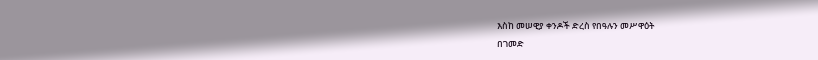እስከ መሠዊያ ቀንዶች ድረስ የበዓሉን መሥዋዕት
በገመድ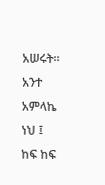አሠሩት። አንተ አምላኬ ነህ ፤ ከፍ ከፍ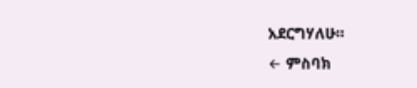አደርግሃለሁ።
← ምስባክ